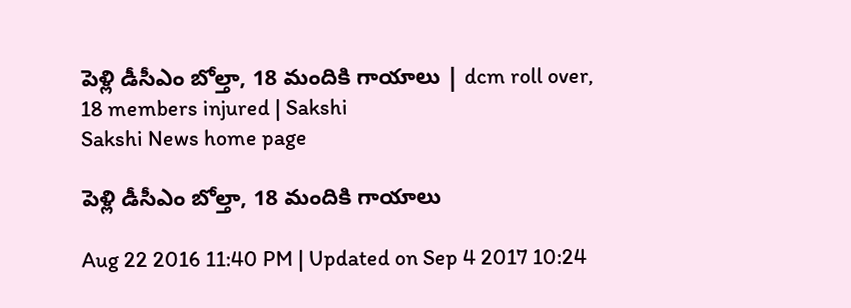పెళ్లి డీసీఎం బోల్తా, 18 మందికి గాయాలు | dcm roll over, 18 members injured | Sakshi
Sakshi News home page

పెళ్లి డీసీఎం బోల్తా, 18 మందికి గాయాలు

Aug 22 2016 11:40 PM | Updated on Sep 4 2017 10:24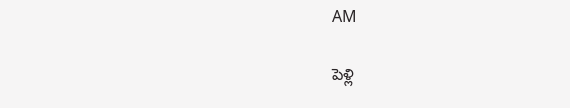AM

పెళ్లి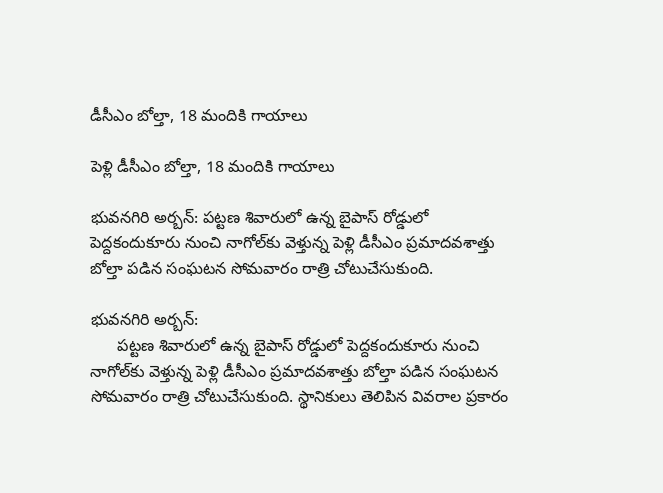డీసీఎం బోల్తా, 18 మందికి గాయాలు

పెళ్లి డీసీఎం బోల్తా, 18 మందికి గాయాలు

భువనగిరి అర్బన్‌: పట్టణ శివారులో ఉన్న బైపాస్‌ రోడ్డులో పెద్దకందుకూరు నుంచి నాగోల్‌కు వెళ్తున్న పెళ్లి డీసీఎం ప్రమాదవశాత్తు బోల్తా పడిన సంఘటన సోమవారం రాత్రి చోటుచేసుకుంది.

భువనగిరి అర్బన్‌:
      పట్టణ శివారులో ఉన్న బైపాస్‌ రోడ్డులో పెద్దకందుకూరు నుంచి నాగోల్‌కు వెళ్తున్న పెళ్లి డీసీఎం ప్రమాదవశాత్తు బోల్తా పడిన సంఘటన సోమవారం రాత్రి చోటుచేసుకుంది. స్థానికులు తెలిపిన వివరాల ప్రకారం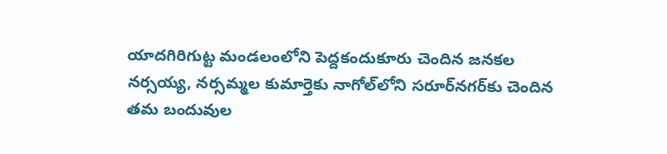యాదగిరిగుట్ట మండలంలోని పెద్దకందుకూరు చెందిన జనకల నర్సయ్య, నర్సమ్మల కుమార్తెకు నాగోల్‌లోని సరూర్‌నగర్‌కు చెందిన తమ బందువుల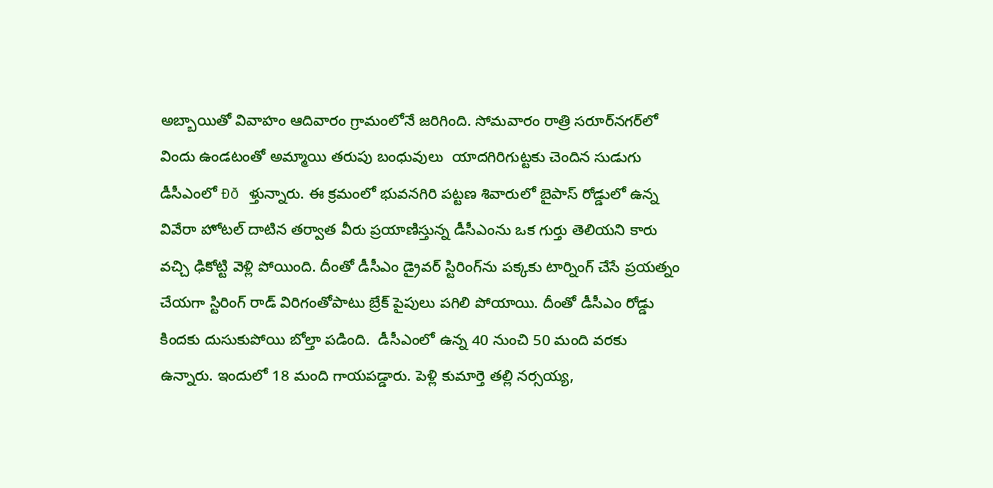అబ్బాయితో వివాహం ఆదివారం గ్రామంలోనే జరిగింది. సోమవారం రాత్రి సరూర్‌నగర్‌లో  విందు ఉండటంతో అమ్మాయి తరుపు బంధువులు  యాదగిరిగుట్టకు చెందిన సుడుగు డీసీఎంలో Ðð ళ్తున్నారు. ఈ క్రమంలో భువనగిరి పట్టణ శివారులో బైపాస్‌ రోడ్డులో ఉన్న వివేరా హోటల్‌ దాటిన తర్వాత వీరు ప్రయాణిస్తున్న డీసీఎంను ఒక గుర్తు తెలియని కారు వచ్చి ఢికోట్టి వెళ్లి పోయింది. దీంతో డీసీఎం డ్రైవర్‌ స్టిరింగ్‌ను పక్కకు టార్నింగ్‌ చేసే ప్రయత్నం చేయగా స్టిరింగ్‌ రాడ్‌ విరిగంతోపాటు బ్రేక్‌ పైపులు పగిలి పోయాయి. దీంతో డీసీఎం రోడ్డు కిందకు దుసుకుపోయి బోల్తా పడింది.  డీసీఎంలో ఉన్న 40 నుంచి 50 మంది వరకు ఉన్నారు. ఇందులో 18 మంది గాయపడ్డారు. పెళ్లి కుమార్తె తల్లి నర్సయ్య,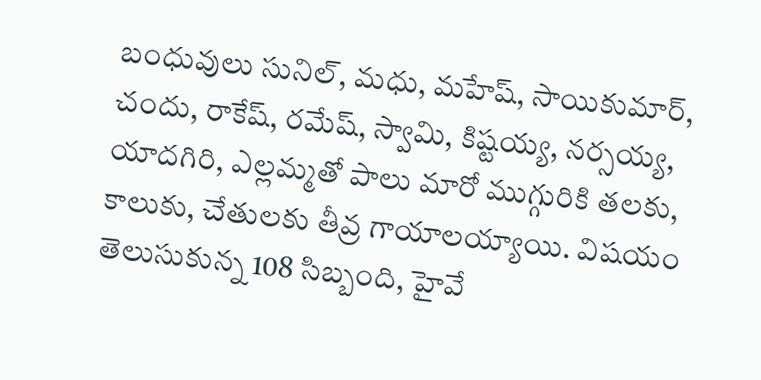బంధువులు సునిల్, మధు, మహేష్, సాయికుమార్, చందు, రాకేష్, రమేష్, స్వామి, కిష్టయ్య, నర్సయ్య, యాదగిరి, ఎల్లమ్మతో పాలు మారో ముగ్గురికి తలకు, కాలుకు, చేతులకు తీవ్ర గాయాలయ్యాయి. విషయం తెలుసుకున్న 108 సిబ్బంది, హైవే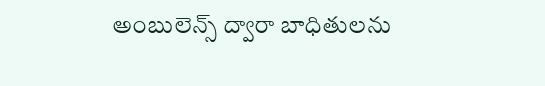అంబులెన్స్‌ ద్వారా బాధితులను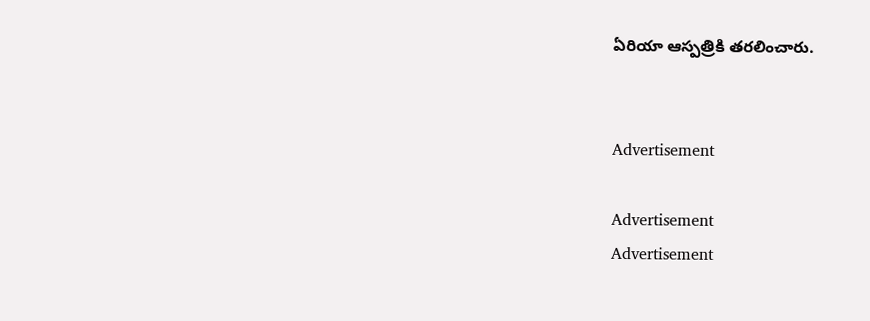ఏరియా ఆస్పత్రికి తరలించారు.


Advertisement

Advertisement
Advertisement